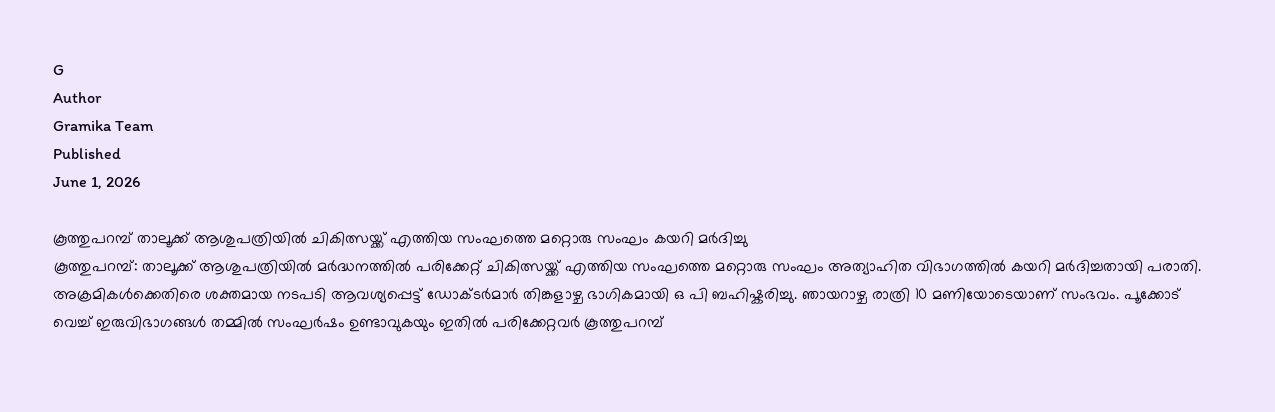G
Author
Gramika Team
Published
June 1, 2026

കൂത്തുപറമ്പ് താലൂക്ക് ആശുപത്രിയിൽ ചികിത്സയ്ക്ക് എത്തിയ സംഘത്തെ മറ്റൊരു സംഘം കയറി മർദിച്ചു
കൂത്തുപറമ്പ്: താലൂക്ക് ആശുപത്രിയിൽ മർദ്ധനത്തിൽ പരിക്കേറ്റ് ചികിത്സയ്ക്ക് എത്തിയ സംഘത്തെ മറ്റൊരു സംഘം അത്യാഹിത വിഭാഗത്തിൽ കയറി മർദിച്ചതായി പരാതി. അക്രമികൾക്കെതിരെ ശക്തമായ നടപടി ആവശ്യപ്പെട്ട് ഡോക്ടർമാർ തിങ്കളാഴ്ച ഭാഗികമായി ഒ പി ബഹിഷ്കരിച്ചു. ഞായറാഴ്ച രാത്രി 10 മണിയോടെയാണ് സംഭവം. പൂക്കോട് വെച്ച് ഇരുവിഭാഗങ്ങൾ തമ്മിൽ സംഘർഷം ഉണ്ടാവുകയും ഇതിൽ പരിക്കേറ്റവർ കൂത്തുപറമ്പ്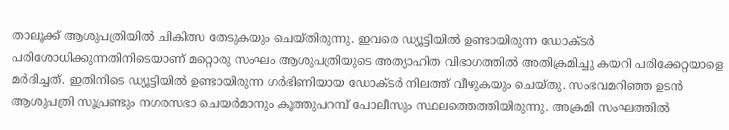താലൂക്ക് ആശുപത്രിയിൽ ചികിത്സ തേടുകയും ചെയ്തിരുന്നു. ഇവരെ ഡ്യൂട്ടിയിൽ ഉണ്ടായിരുന്ന ഡോക്ടർ പരിശോധിക്കുന്നതിനിടെയാണ് മറ്റൊരു സംഘം ആശുപത്രിയുടെ അത്യാഹിത വിഭാഗത്തിൽ അതിക്രമിച്ചു കയറി പരിക്കേറ്റയാളെ മർദിച്ചത്. ഇതിനിടെ ഡ്യൂട്ടിയിൽ ഉണ്ടായിരുന്ന ഗർഭിണിയായ ഡോക്ടർ നിലത്ത് വീഴുകയും ചെയ്തു. സംഭവമറിഞ്ഞ ഉടൻ ആശുപത്രി സൂപ്രണ്ടും നഗരസഭാ ചെയർമാനും കൂത്തുപറമ്പ് പോലീസും സ്ഥലത്തെത്തിയിരുന്നു. അക്രമി സംഘത്തിൽ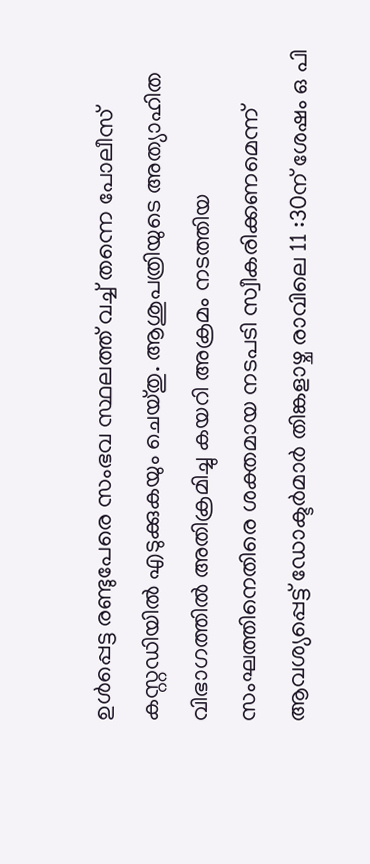ഉൾപ്പെട്ട രണ്ടുപേരെ സംഭവ സ്ഥലത്ത് വച്ച് തന്നെ പോലീസ് കസ്റ്റഡിയിൽ എടുക്കുകയും ചെയ്തു. ആശുപത്രിയുടെ അത്യാഹിത വിഭാഗത്തിൽ അതിക്രമിച്ചു കയറി അക്രമം നടത്തിയ സംഘത്തിനെതിരെ ശക്തമായ നടപടി സ്വീകരിക്കണമെന്ന് ആവശ്യപ്പെട്ട് ഡോക്ടർമാർ തിങ്കളാഴ്ച രാവിലെ 11 :30ന് ശേഷം ഒ പി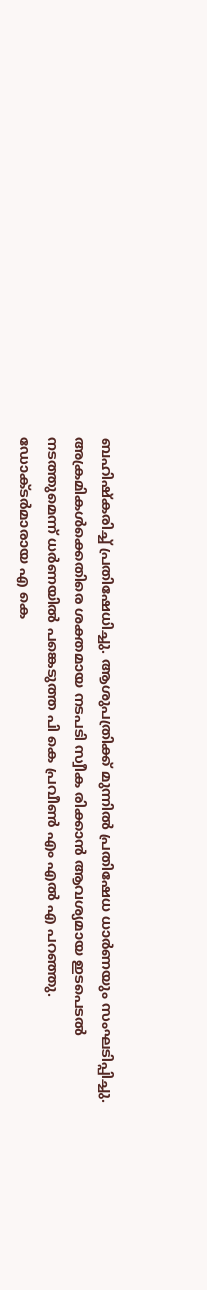ബഹിഷ്കരിച്ച് പ്രതിഷേധിച്ചു. ആശുപത്രിക്ക് മുന്നിൽ പ്രതിഷേധ ധാർണയും സംഘടിപ്പിച്ചു. അക്രമികൾക്കെതിരെ ശക്തമായ നടപടി സ്വീക രിക്കാൻ ആവശ്യമായ ഇടപെടൽ നടത്തുമെന്ന് ധർണയിൽ പങ്കെടുത്ത പി കെ പ്രവീൺ എം എൽ എ പറഞ്ഞു. ഡോക്ടർമാരായ എ കെ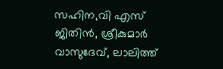സഹിന,വി എസ് ജിതിൻ, ശ്രീകുമാർ വാസുദേവ്, ലാലിത്ത്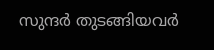സുന്ദർ തുടങ്ങിയവർ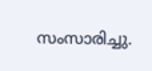സംസാരിച്ചു.